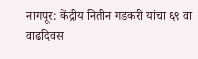नागपूर: केंद्रीय नितीन गडकरी यांचा ६९ वा वाढदिवस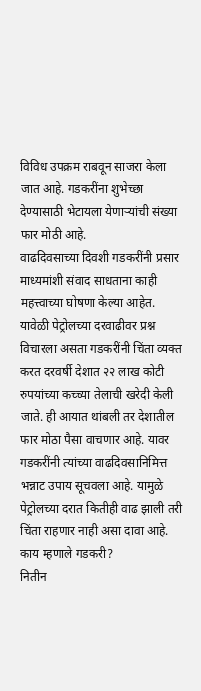विविध उपक्रम राबवून साजरा केला जात आहे. गडकरींना शुभेच्छा देण्यासाठी भेटायला येणाऱ्यांची संख्या फार मोठी आहे.
वाढदिवसाच्या दिवशी गडकरींनी प्रसार माध्यमांशी संवाद साधताना काही महत्त्वाच्या घोषणा केल्या आहेत. यावेळी पेट्रोलच्या दरवाढीवर प्रश्न विचारला असता गडकरींनी चिंता व्यक्त करत दरवर्षी देशात २२ लाख कोटी रुपयांच्या कच्च्या तेलाची खरेदी केली जाते. ही आयात थांबली तर देशातील फार मोठा पैसा वाचणार आहे. यावर गडकरींनी त्यांच्या वाढदिवसानिमित्त भन्नाट उपाय सूचवला आहे. यामुळे पेट्रोलच्या दरात कितीही वाढ झाली तरी चिंता राहणार नाही असा दावा आहे.
काय म्हणाले गडकरी?
नितीन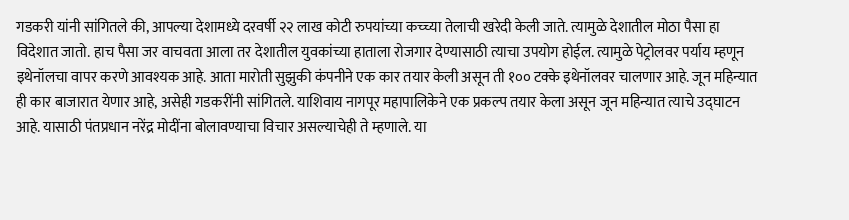गडकरी यांनी सांगितले की, आपल्या देशामध्ये दरवर्षी २२ लाख कोटी रुपयांच्या कच्च्या तेलाची खरेदी केली जाते. त्यामुळे देशातील मोठा पैसा हा विदेशात जातो. हाच पैसा जर वाचवता आला तर देशातील युवकांच्या हाताला रोजगार देण्यासाठी त्याचा उपयोग होईल. त्यामुळे पेट्रोलवर पर्याय म्हणून इथेनॉलचा वापर करणे आवश्यक आहे. आता मारोती सुझुकी कंपनीने एक कार तयार केली असून ती १०० टक्के इथेनॉलवर चालणार आहे. जून महिन्यात ही कार बाजारात येणार आहे, असेही गडकरींनी सांगितले. याशिवाय नागपूर महापालिकेने एक प्रकल्प तयार केला असून जून महिन्यात त्याचे उद्घाटन आहे. यासाठी पंतप्रधान नरेंद्र मोदींना बोलावण्याचा विचार असल्याचेही ते म्हणाले. या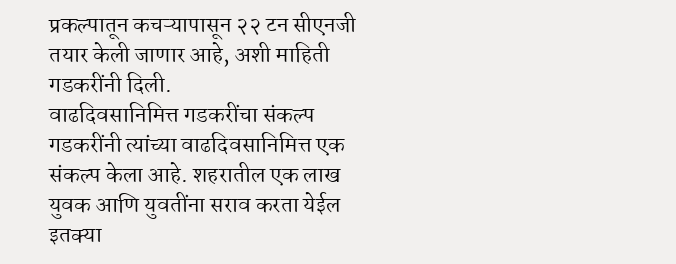प्रकल्पातून कचऱ्यापासून २२ टन सीएनजी तयार केली जाणार आहे, अशी माहिती गडकरींनी दिली.
वाढदिवसानिमित्त गडकरींचा संकल्प
गडकरींनी त्यांच्या वाढदिवसानिमित्त एक संकल्प केला आहे. शहरातील एक लाख युवक आणि युवतींना सराव करता येईल इतक्या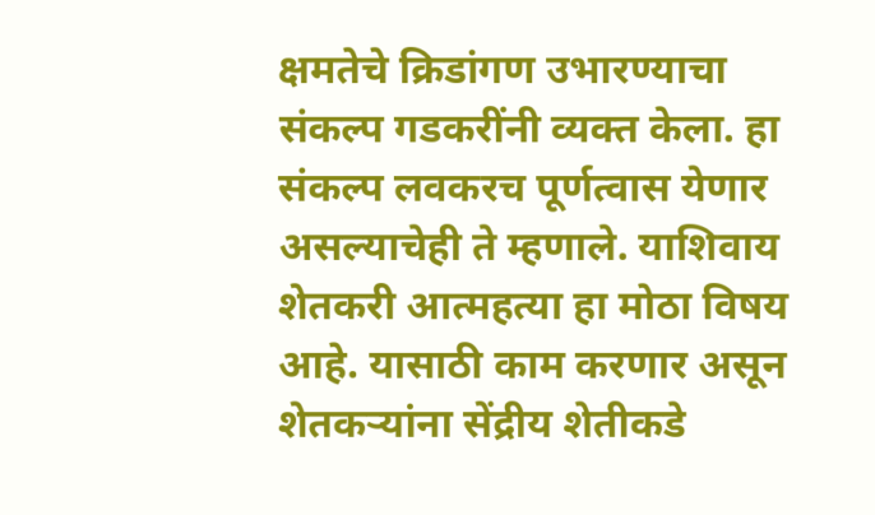क्षमतेचे क्रिडांगण उभारण्याचा संकल्प गडकरींनी व्यक्त केला. हा संकल्प लवकरच पूर्णत्वास येणार असल्याचेही ते म्हणाले. याशिवाय शेतकरी आत्महत्या हा मोठा विषय आहे. यासाठी काम करणार असून शेतकऱ्यांना सेंद्रीय शेतीकडे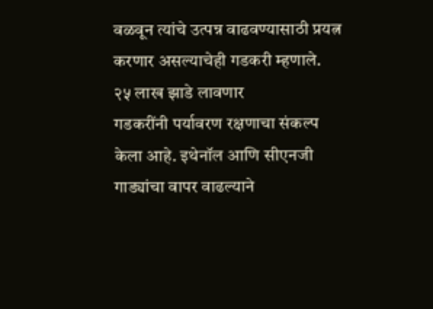वळवून त्यांचे उत्पन्न वाढवण्यासाठी प्रयत्न करणार असल्याचेही गडकरी म्हणाले.
२५ लाख झाडे लावणार
गडकरींनी पर्यावरण रक्षणाचा संकल्प केला आहे. इथेनॉल आणि सीएनजी गाड्यांचा वापर वाढल्याने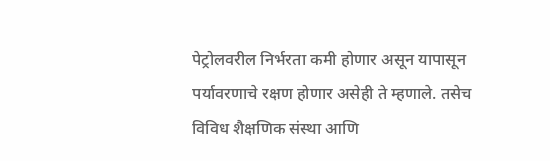पेट्रोलवरील निर्भरता कमी होणार असून यापासून पर्यावरणाचे रक्षण होणार असेही ते म्हणाले. तसेच विविध शैक्षणिक संस्था आणि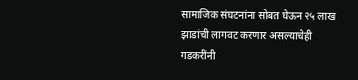सामाजिक संघटनांना सोबत घेऊन २५ लाख झाडांची लागवट करणार असल्याचेही गडकरींनी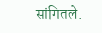सांगितले.